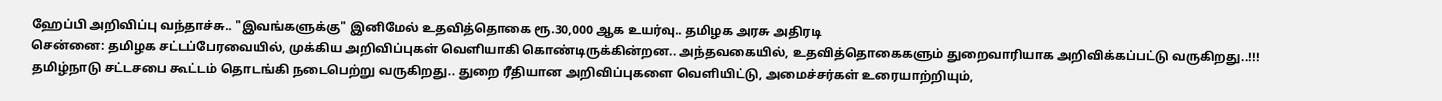ஹேப்பி அறிவிப்பு வந்தாச்சு.. "இவங்களுக்கு" இனிமேல் உதவித்தொகை ரூ.30,000 ஆக உயர்வு.. தமிழக அரசு அதிரடி
சென்னை: தமிழக சட்டப்பேரவையில், முக்கிய அறிவிப்புகள் வெளியாகி கொண்டிருக்கின்றன.. அந்தவகையில், உதவித்தொகைகளும் துறைவாரியாக அறிவிக்கப்பட்டு வருகிறது..!!!
தமிழ்நாடு சட்டசபை கூட்டம் தொடங்கி நடைபெற்று வருகிறது.. துறை ரீதியான அறிவிப்புகளை வெளியிட்டு, அமைச்சர்கள் உரையாற்றியும்,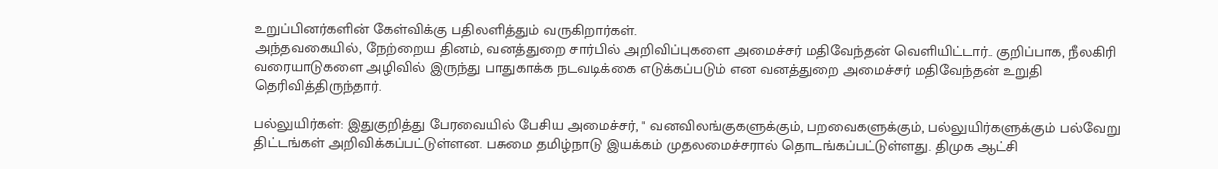உறுப்பினர்களின் கேள்விக்கு பதிலளித்தும் வருகிறார்கள்.
அந்தவகையில், நேற்றைய தினம், வனத்துறை சார்பில் அறிவிப்புகளை அமைச்சர் மதிவேந்தன் வெளியிட்டார்.. குறிப்பாக, நீலகிரி வரையாடுகளை அழிவில் இருந்து பாதுகாக்க நடவடிக்கை எடுக்கப்படும் என வனத்துறை அமைச்சர் மதிவேந்தன் உறுதி தெரிவித்திருந்தார்.

பல்லுயிர்கள்: இதுகுறித்து பேரவையில் பேசிய அமைச்சர், " வனவிலங்குகளுக்கும், பறவைகளுக்கும், பல்லுயிர்களுக்கும் பல்வேறு திட்டங்கள் அறிவிக்கப்பட்டுள்ளன. பசுமை தமிழ்நாடு இயக்கம் முதலமைச்சரால் தொடங்கப்பட்டுள்ளது. திமுக ஆட்சி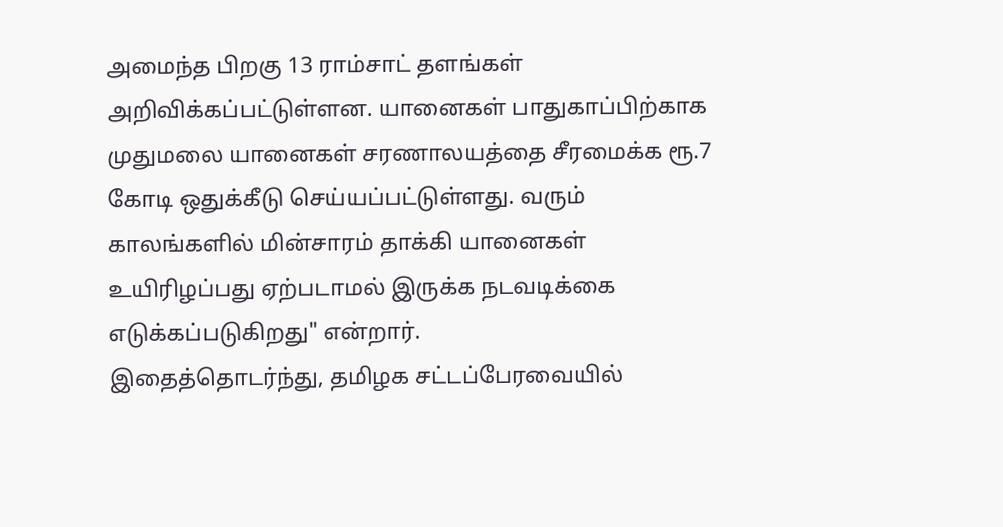அமைந்த பிறகு 13 ராம்சாட் தளங்கள் அறிவிக்கப்பட்டுள்ளன. யானைகள் பாதுகாப்பிற்காக முதுமலை யானைகள் சரணாலயத்தை சீரமைக்க ரூ.7 கோடி ஒதுக்கீடு செய்யப்பட்டுள்ளது. வரும் காலங்களில் மின்சாரம் தாக்கி யானைகள் உயிரிழப்பது ஏற்படாமல் இருக்க நடவடிக்கை எடுக்கப்படுகிறது" என்றார்.
இதைத்தொடர்ந்து, தமிழக சட்டப்பேரவையில்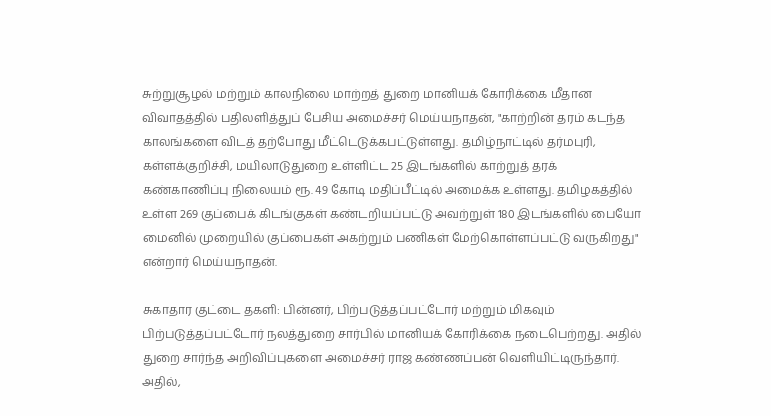சுற்றுசூழல் மற்றும் காலநிலை மாற்றத் துறை மானியக் கோரிக்கை மீதான விவாதத்தில் பதிலளித்துப் பேசிய அமைச்சர் மெய்யநாதன், "காற்றின் தரம் கடந்த காலங்களை விடத் தற்போது மீட்டெடுக்கபட்டுள்ளது. தமிழ்நாட்டில் தர்மபுரி, கள்ளக்குறிச்சி, மயிலாடுதுறை உள்ளிட்ட 25 இடங்களில் காற்றுத் தரக் கண்காணிப்பு நிலையம் ரூ. 49 கோடி மதிப்பீட்டில் அமைக்க உள்ளது. தமிழகத்தில் உள்ள 269 குப்பைக் கிடங்குகள் கண்டறியப்பட்டு அவற்றுள் 180 இடங்களில் பையோ மைனில் முறையில் குப்பைகள் அகற்றும் பணிகள் மேற்கொள்ளப்பட்டு வருகிறது" என்றார் மெய்யநாதன்.

சுகாதார குட்டை தகளி: பின்னர், பிற்படுத்தப்பட்டோர் மற்றும் மிகவும் பிற்படுத்தப்பட்டோர் நலத்துறை சார்பில் மானியக் கோரிக்கை நடைபெற்றது. அதில் துறை சார்ந்த அறிவிப்புகளை அமைச்சர் ராஜ கண்ணப்பன் வெளியிட்டிருந்தார். அதில்,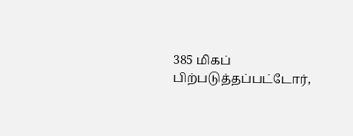385 மிகப் பிற்படுத்தப்பட்டோர்,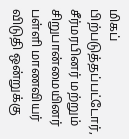மிகப் பிற்படுத்தப்பட்டோர், சீர்மரபினர் மற்றும் சிறுபான்மையினர் பள்ளி மாணவியர் விடுதி ஒன்றுக்கு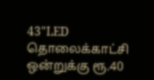43"LED தொலைக்காட்சி ஒன்றுக்கு ரூ.40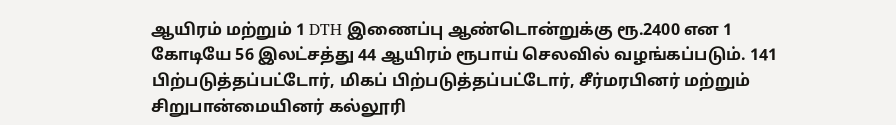ஆயிரம் மற்றும் 1 DTH இணைப்பு ஆண்டொன்றுக்கு ரூ.2400 என 1 கோடியே 56 இலட்சத்து 44 ஆயிரம் ரூபாய் செலவில் வழங்கப்படும். 141 பிற்படுத்தப்பட்டோர், மிகப் பிற்படுத்தப்பட்டோர், சீர்மரபினர் மற்றும் சிறுபான்மையினர் கல்லூரி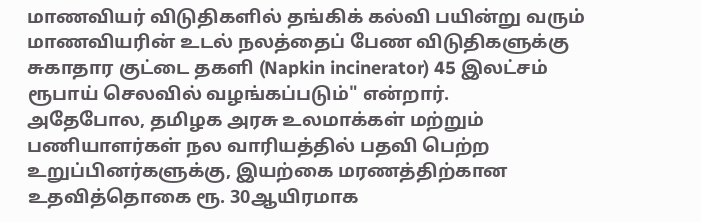மாணவியர் விடுதிகளில் தங்கிக் கல்வி பயின்று வரும் மாணவியரின் உடல் நலத்தைப் பேண விடுதிகளுக்கு சுகாதார குட்டை தகளி (Napkin incinerator) 45 இலட்சம் ரூபாய் செலவில் வழங்கப்படும்" என்றார்.
அதேபோல, தமிழக அரசு உலமாக்கள் மற்றும் பணியாளர்கள் நல வாரியத்தில் பதவி பெற்ற உறுப்பினர்களுக்கு, இயற்கை மரணத்திற்கான உதவித்தொகை ரூ. 30ஆயிரமாக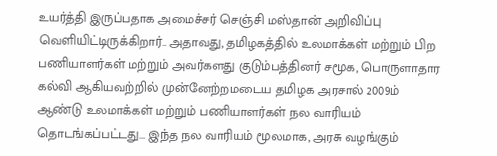உயர்த்தி இருப்பதாக அமைச்சர் செஞ்சி மஸ்தான் அறிவிப்பு வெளியிட்டிருக்கிறார்.. அதாவது, தமிழகத்தில் உலமாக்கள் மற்றும் பிற பணியாளர்கள் மற்றும் அவர்களது குடும்பத்தினர் சமூக, பொருளாதார கல்வி ஆகியவற்றில் முன்னேற்றமடைய தமிழக அரசால் 2009ம் ஆண்டு உலமாக்கள் மற்றும் பணியாளர்கள் நல வாரியம் தொடங்கப்பட்டது... இந்த நல வாரியம் மூலமாக, அரசு வழங்கும்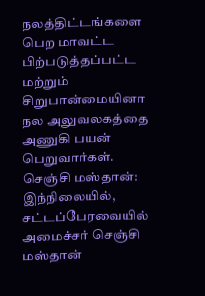நலத்திட்டங்களை பெற மாவட்ட பிற்படுத்தப்பட்ட மற்றும் சிறுபான்மையினா நல அலுவலகத்தை அணுகி பயன் பெறுவார்கள்.
செஞ்சி மஸ்தான்: இந்நிலையில், சட்டப்பேரவையில் அமைச்சர் செஞ்சி மஸ்தான்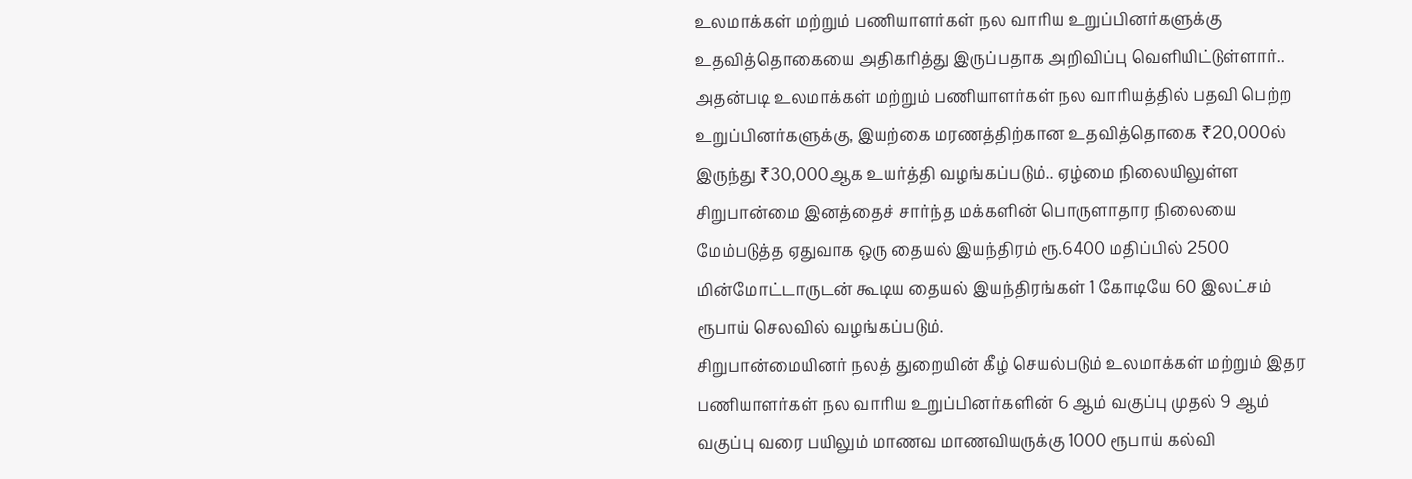உலமாக்கள் மற்றும் பணியாளர்கள் நல வாரிய உறுப்பினர்களுக்கு உதவித்தொகையை அதிகரித்து இருப்பதாக அறிவிப்பு வெளியிட்டுள்ளார்.. அதன்படி உலமாக்கள் மற்றும் பணியாளர்கள் நல வாரியத்தில் பதவி பெற்ற உறுப்பினர்களுக்கு, இயற்கை மரணத்திற்கான உதவித்தொகை ₹20,000ல் இருந்து ₹30,000ஆக உயர்த்தி வழங்கப்படும்.. ஏழ்மை நிலையிலுள்ள சிறுபான்மை இனத்தைச் சார்ந்த மக்களின் பொருளாதார நிலையை மேம்படுத்த ஏதுவாக ஒரு தையல் இயந்திரம் ரூ.6400 மதிப்பில் 2500 மின்மோட்டாருடன் கூடிய தையல் இயந்திரங்கள் 1 கோடியே 60 இலட்சம் ரூபாய் செலவில் வழங்கப்படும்.
சிறுபான்மையினர் நலத் துறையின் கீழ் செயல்படும் உலமாக்கள் மற்றும் இதர பணியாளர்கள் நல வாரிய உறுப்பினர்களின் 6 ஆம் வகுப்பு முதல் 9 ஆம் வகுப்பு வரை பயிலும் மாணவ மாணவியருக்கு 1000 ரூபாய் கல்வி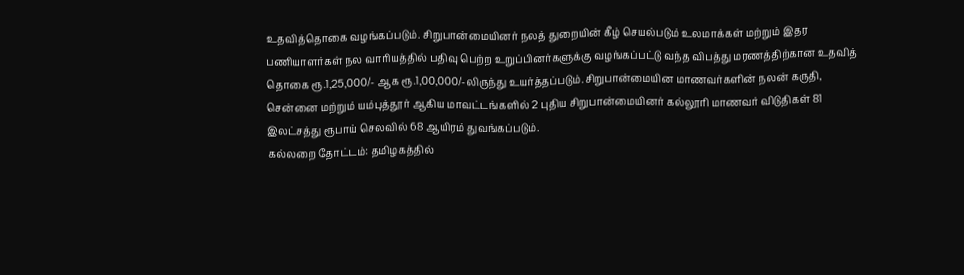உதவித்தொகை வழங்கப்படும். சிறுபான்மையினர் நலத் துறையின் கீழ் செயல்படும் உலமாக்கள் மற்றும் இதர பணியாளர்கள் நல வாரியத்தில் பதிவு பெற்ற உறுப்பினர்களுக்கு வழங்கப்பட்டு வந்த விபத்து மரணத்திற்கான உதவித் தொகை ரூ.1,25,000/- ஆக ரூ.1,00,000/-லிருந்து உயர்த்தப்படும்.சிறுபான்மையின மாணவர்களின் நலன் கருதி, சென்னை மற்றும் யம்புத்தூர் ஆகிய மாவட்டங்களில் 2 புதிய சிறுபான்மையினர் கல்லூரி மாணவர் விடுதிகள் 81 இலட்சத்து ரூபாய் செலவில் 68 ஆயிரம் துவங்கப்படும்.
கல்லறை தோட்டம்: தமிழகத்தில்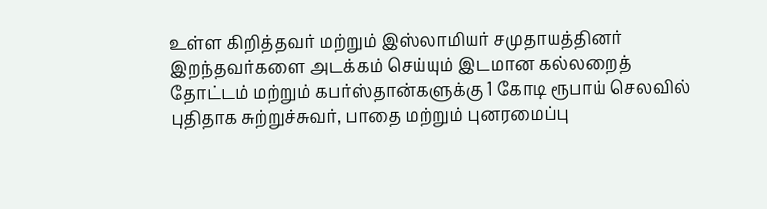உள்ள கிறித்தவர் மற்றும் இஸ்லாமியர் சமுதாயத்தினர் இறந்தவர்களை அடக்கம் செய்யும் இடமான கல்லறைத் தோட்டம் மற்றும் கபர்ஸ்தான்களுக்கு 1 கோடி ரூபாய் செலவில் புதிதாக சுற்றுச்சுவர், பாதை மற்றும் புனரமைப்பு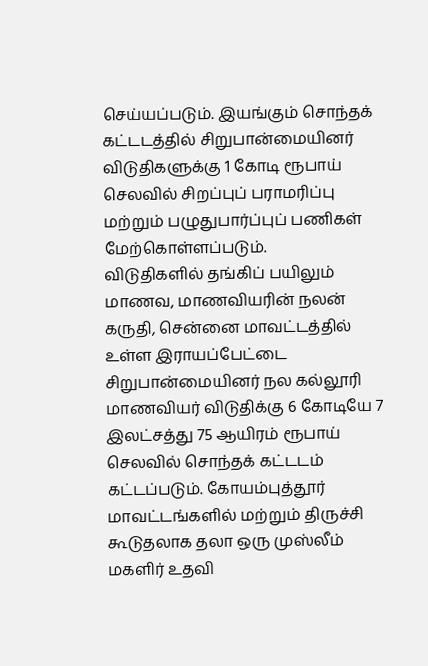செய்யப்படும். இயங்கும் சொந்தக் கட்டடத்தில் சிறுபான்மையினர் விடுதிகளுக்கு 1 கோடி ரூபாய் செலவில் சிறப்புப் பராமரிப்பு மற்றும் பழுதுபார்ப்புப் பணிகள் மேற்கொள்ளப்படும்.
விடுதிகளில் தங்கிப் பயிலும் மாணவ, மாணவியரின் நலன் கருதி, சென்னை மாவட்டத்தில் உள்ள இராயப்பேட்டை சிறுபான்மையினர் நல கல்லூரி மாணவியர் விடுதிக்கு 6 கோடியே 7 இலட்சத்து 75 ஆயிரம் ரூபாய் செலவில் சொந்தக் கட்டடம் கட்டப்படும். கோயம்புத்தூர் மாவட்டங்களில் மற்றும் திருச்சி கூடுதலாக தலா ஒரு முஸ்லீம் மகளிர் உதவி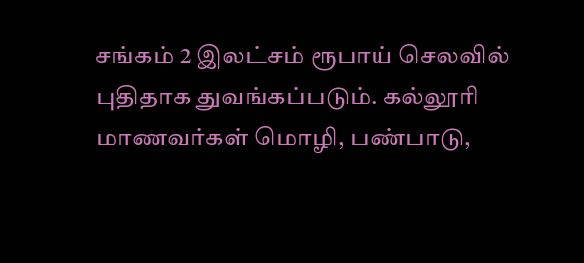சங்கம் 2 இலட்சம் ரூபாய் செலவில் புதிதாக துவங்கப்படும். கல்லூரி மாணவர்கள் மொழி, பண்பாடு,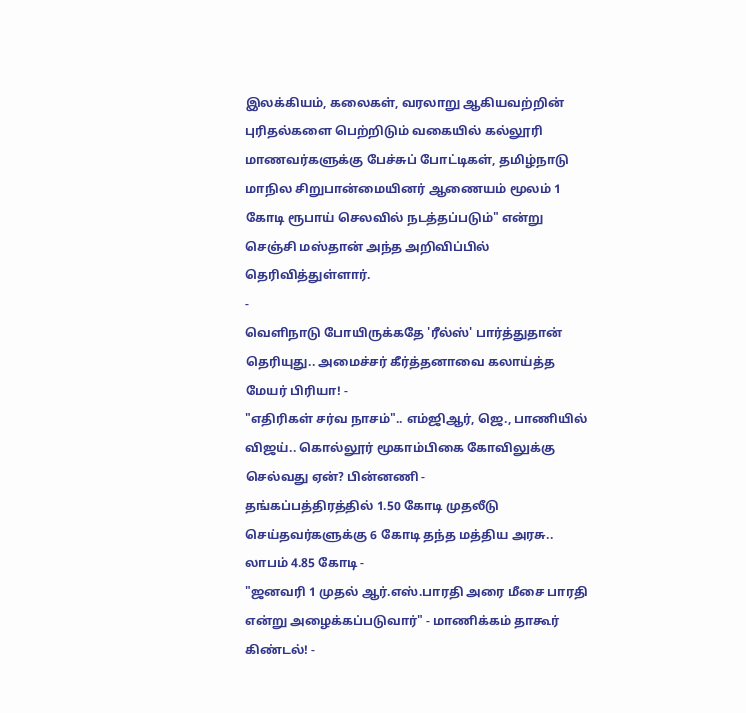இலக்கியம், கலைகள், வரலாறு ஆகியவற்றின் புரிதல்களை பெற்றிடும் வகையில் கல்லூரி மாணவர்களுக்கு பேச்சுப் போட்டிகள், தமிழ்நாடு மாநில சிறுபான்மையினர் ஆணையம் மூலம் 1 கோடி ரூபாய் செலவில் நடத்தப்படும்" என்று செஞ்சி மஸ்தான் அந்த அறிவிப்பில் தெரிவித்துள்ளார்.
-
வெளிநாடு போயிருக்கதே 'ரீல்ஸ்' பார்த்துதான் தெரியுது.. அமைச்சர் கீர்த்தனாவை கலாய்த்த மேயர் பிரியா! -
"எதிரிகள் சர்வ நாசம்".. எம்ஜிஆர், ஜெ., பாணியில் விஜய்.. கொல்லூர் மூகாம்பிகை கோவிலுக்கு செல்வது ஏன்? பின்னணி -
தங்கப்பத்திரத்தில் 1.50 கோடி முதலீடு செய்தவர்களுக்கு 6 கோடி தந்த மத்திய அரசு.. லாபம் 4.85 கோடி -
"ஜனவரி 1 முதல் ஆர்.எஸ்.பாரதி அரை மீசை பாரதி என்று அழைக்கப்படுவார்" - மாணிக்கம் தாகூர் கிண்டல்! -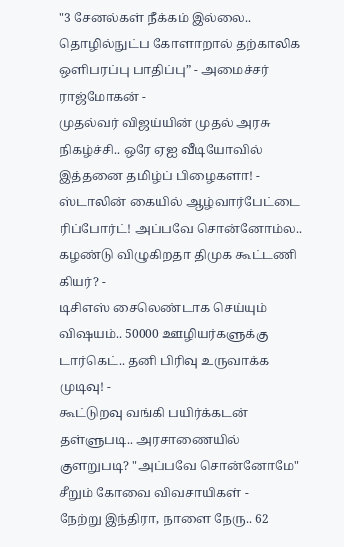"3 சேனல்கள் நீக்கம் இல்லை.. தொழில்நுட்ப கோளாறால் தற்காலிக ஒளிபரப்பு பாதிப்பு” - அமைச்சர் ராஜ்மோகன் -
முதல்வர் விஜய்யின் முதல் அரசு நிகழ்ச்சி.. ஒரே ஏஐ வீடியோவில் இத்தனை தமிழ்ப் பிழைகளா! -
ஸ்டாலின் கையில் ஆழ்வார்பேட்டை ரிப்போர்ட்! அப்பவே சொன்னோம்ல.. கழண்டு விழுகிறதா திமுக கூட்டணி கியர்? -
டிசிஎஸ் சைலெண்டாக செய்யும் விஷயம்.. 50000 ஊழியர்களுக்கு டார்கெட்.. தனி பிரிவு உருவாக்க முடிவு! -
கூட்டுறவு வங்கி பயிர்க்கடன் தள்ளுபடி.. அரசாணையில் குளறுபடி? "அப்பவே சொன்னோமே" சீறும் கோவை விவசாயிகள் -
நேற்று இந்திரா, நாளை நேரு.. 62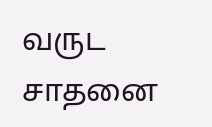வருட சாதனை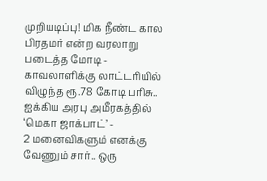முறியடிப்பு! மிக நீண்ட கால பிரதமர் என்ற வரலாறு படைத்த மோடி -
காவலாளிக்கு லாட்டரியில் விழுந்த ரூ.78 கோடி பரிசு.. ஐக்கிய அரபு அமீரகத்தில் ‘மெகா ஜாக்பாட்’ -
2 மனைவிகளும் எனக்கு வேணும் சார்.. ஒரு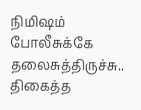நிமிஷம் போலீசுக்கே தலைசுத்திருச்சு.. திகைத்த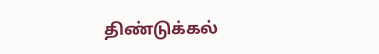திண்டுக்கல்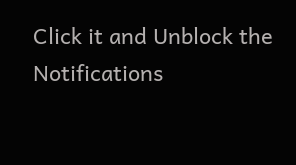Click it and Unblock the Notifications